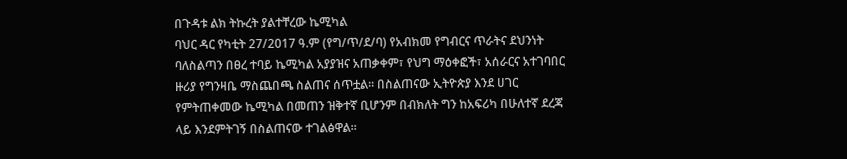በጉዳቱ ልክ ትኩረት ያልተቸረው ኬሚካል
ባህር ዳር የካቲት 27/2017 ዓ.ም (የግ/ጥ/ደ/ባ) የአብክመ የግብርና ጥራትና ደህንነት ባለስልጣን በፀረ ተባይ ኬሚካል አያያዝና አጠቃቀም፣ የህግ ማዕቀፎች፣ አሰራርና አተገባበር ዙሪያ የግንዛቤ ማስጨበጫ ስልጠና ሰጥቷል። በስልጠናው ኢትዮጵያ እንደ ሀገር የምትጠቀመው ኬሚካል በመጠን ዝቅተኛ ቢሆንም በብክለት ግን ከአፍሪካ በሁለተኛ ደረጃ ላይ እንደምትገኝ በስልጠናው ተገልፅዋል።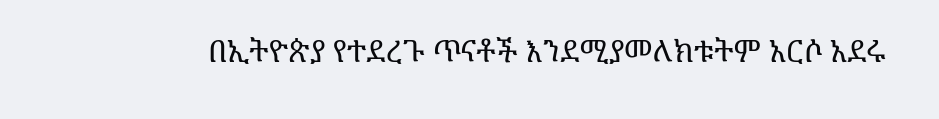በኢትዮጵያ የተደረጉ ጥናቶች እንደሚያመለክቱትም አርሶ አደሩ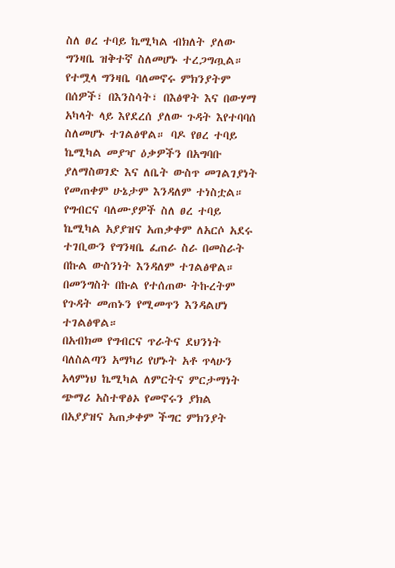ስለ ፀረ ተባይ ኬሚካል ብክለት ያለው ግንዛቤ ዝቅተኛ ስለመሆኑ ተረጋግጧል።
የተሟላ ግንዛቤ ባለመኖሩ ምክንያትም በሰዎች፣ በእንስሳት፣ በእፅዋት እና በውሃማ አካላት ላይ እየደረሰ ያለው ጉዳት እየተባባሰ ስለመሆኑ ተገልፅዋል። ባዶ የፀረ ተባይ ኬሚካል መያዣ ዕቃዎችን በአግባቡ ያለማስወገድ እና ለቤት ውስጥ መገልገያነት የመጠቀም ሁኔታም እንዳለም ተነስቷል።
የግብርና ባለሙያዎች ስለ ፀረ ተባይ ኬሚካል አያያዝና አጠቃቀም ለአርሶ አደሩ ተገቢውን የግንዛቤ ፈጠራ ስራ በመስራት በኩል ውስንነት እንዳለም ተገልፅዋል።
በመንግስት በኩል የተሰጠው ትኩረትም የጉዳት መጠኑን የሚመጥን እንዳልሆነ ተገልፅዋል።
በአብክመ የግብርና ጥራትና ደህንነት ባለስልጣን አማካሪ የሆኑት አቶ ጥላሁን አላምነህ ኬሚካል ለምርትና ምርታማነት ጭማሪ አስተዋፅኦ የመኖሩን ያክል በአያያዝና አጠቃቀም ችግር ምክንያት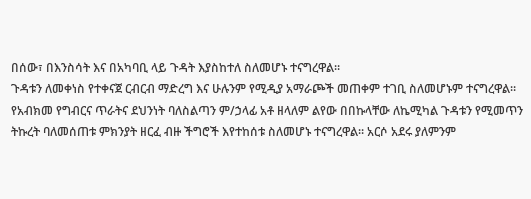በሰው፣ በእንስሳት እና በአካባቢ ላይ ጉዳት እያስከተለ ስለመሆኑ ተናግረዋል።
ጉዳቱን ለመቀነስ የተቀናጀ ርብርብ ማድረግ እና ሁሉንም የሚዲያ አማራጮች መጠቀም ተገቢ ስለመሆኑም ተናግረዋል።
የአብክመ የግብርና ጥራትና ደህንነት ባለስልጣን ም/ኃላፊ አቶ ዘላለም ልየው በበኩላቸው ለኬሚካል ጉዳቱን የሚመጥን ትኩረት ባለመሰጠቱ ምክንያት ዘርፈ ብዙ ችግሮች እየተከሰቱ ስለመሆኑ ተናግረዋል። አርሶ አደሩ ያለምንም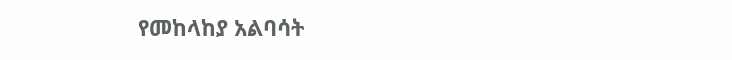የመከላከያ አልባሳት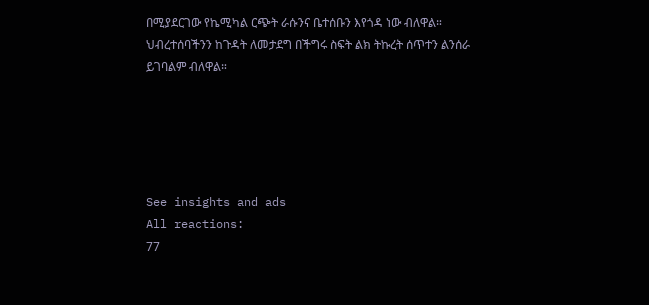በሚያደርገው የኬሚካል ርጭት ራሱንና ቤተሰቡን እየጎዳ ነው ብለዋል። ህብረተሰባችንን ከጉዳት ለመታደግ በችግሩ ስፍት ልክ ትኩረት ሰጥተን ልንሰራ ይገባልም ብለዋል።





See insights and ads
All reactions:
77